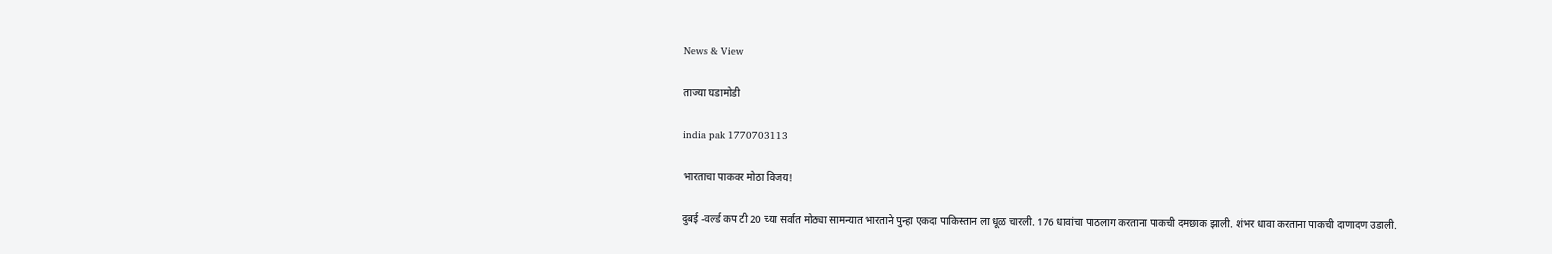News & View

ताज्या घडामोडी

india pak 1770703113

भारताचा पाकवर मोठा विजय!

दुबई -वर्ल्ड कप टी 20 च्या सर्वात मोठ्या सामन्यात भारताने पुन्हा एकदा पाकिस्तान ला धूळ चारली. 176 धावांचा पाठलाग करताना पाकची दमछाक झाली. शंभर धावा करताना पाकची दाणादण उडाली.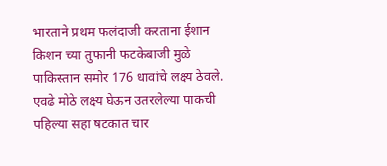भारताने प्रथम फलंदाजी करताना ईशान किशन च्या तुफानी फटकेबाजी मुळे पाकिस्तान समोर 176 धावांचे लक्ष्य ठेवले. एवढे मोठे लक्ष्य घेऊन उतरलेल्या पाकची पहिल्या सहा षटकात चार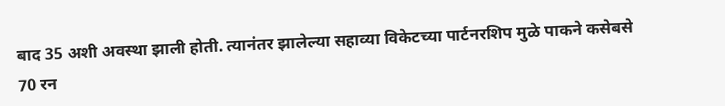बाद 35 अशी अवस्था झाली होती. त्यानंतर झालेल्या सहाव्या विकेटच्या पार्टनरशिप मुळे पाकने कसेबसे 70 रन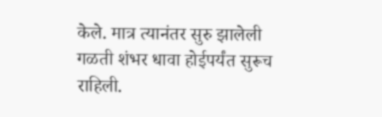केले. मात्र त्यानंतर सुरु झालेली गळती शंभर धावा होईपर्यंत सुरूच राहिली.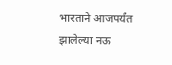भारताने आजपर्यंत झालेल्या नऊ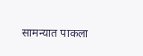सामन्यात पाकला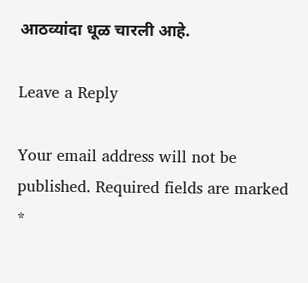आठव्यांदा धूळ चारली आहे.

Leave a Reply

Your email address will not be published. Required fields are marked *